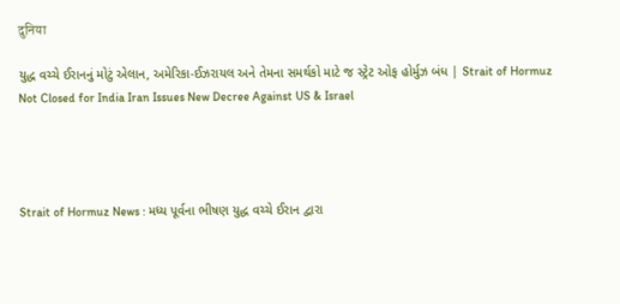दुनिया

યુદ્ધ વચ્ચે ઈરાનનું મોટું એલાન, અમેરિકા-ઈઝરાયલ અને તેમના સમર્થકો માટે જ સ્ટ્રેટ ઓફ હોર્મુઝ બંધ | Strait of Hormuz Not Closed for India Iran Issues New Decree Against US & Israel




Strait of Hormuz News : મધ્ય પૂર્વના ભીષણ યુદ્ધ વચ્ચે ઈરાન દ્વારા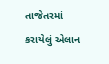તાજેતરમાં કરાયેલું એલાન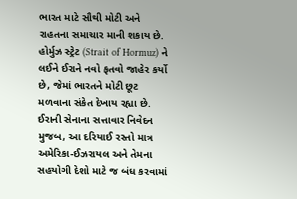ભારત માટે સૌથી મોટી અને રાહતના સમાચાર માની શકાય છે. હોર્મુઝ સ્ટ્રેટ (Strait of Hormuz) ને લઈને ઈરાને નવો ફતવો જાહેર કર્યો છે, જેમાં ભારતને મોટી છૂટ મળવાના સંકેત દેખાય રહ્યા છે. ઈરાની સેનાના સત્તાવાર નિવેદન મુજબ, આ દરિયાઈ રસ્તો માત્ર અમેરિકા-ઈઝરાયલ અને તેમના સહયોગી દેશો માટે જ બંધ કરવામાં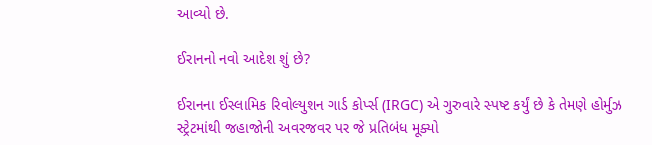આવ્યો છે.

ઈરાનનો નવો આદેશ શું છે?

ઈરાનના ઈસ્લામિક રિવોલ્યુશન ગાર્ડ કોર્પ્સ (IRGC) એ ગુરુવારે સ્પષ્ટ કર્યું છે કે તેમણે હોર્મુઝ સ્ટ્રેટમાંથી જહાજોની અવરજવર પર જે પ્રતિબંધ મૂક્યો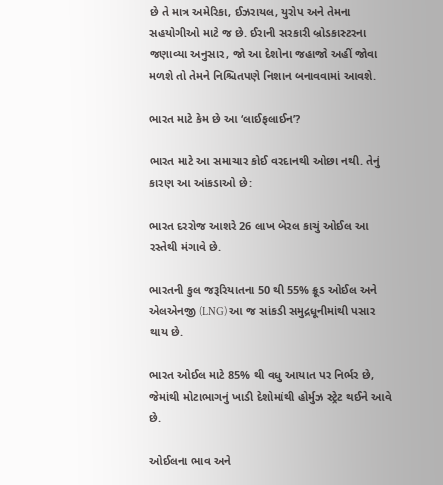છે તે માત્ર અમેરિકા, ઈઝરાયલ, યુરોપ અને તેમના સહયોગીઓ માટે જ છે. ઈરાની સરકારી બ્રોડકાસ્ટરના જણાવ્યા અનુસાર, જો આ દેશોના જહાજો અહીં જોવા મળશે તો તેમને નિશ્ચિતપણે નિશાન બનાવવામાં આવશે.

ભારત માટે કેમ છે આ ‘લાઈફલાઈન’?

ભારત માટે આ સમાચાર કોઈ વરદાનથી ઓછા નથી. તેનું કારણ આ આંકડાઓ છે:

ભારત દરરોજ આશરે 26 લાખ બેરલ કાચું ઓઈલ આ રસ્તેથી મંગાવે છે.

ભારતની કુલ જરૂરિયાતના 50 થી 55% ક્રૂડ ઓઈલ અને એલએનજી (LNG) આ જ સાંકડી સમુદ્રધૂનીમાંથી પસાર થાય છે.

ભારત ઓઈલ માટે 85% થી વધુ આયાત પર નિર્ભર છે, જેમાંથી મોટાભાગનું ખાડી દેશોમાંથી હોર્મુઝ સ્ટ્રેટ થઈને આવે છે.

ઓઈલના ભાવ અને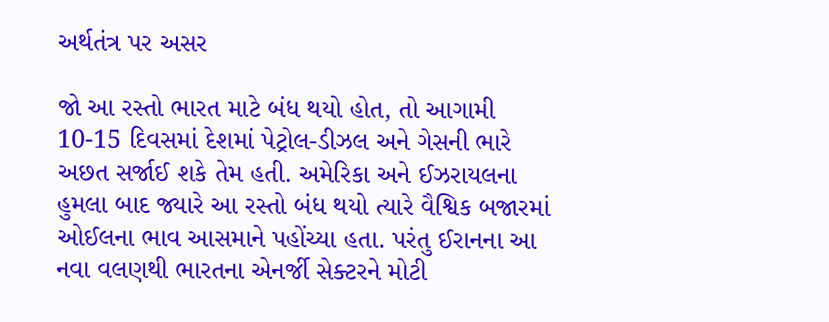અર્થતંત્ર પર અસર

જો આ રસ્તો ભારત માટે બંધ થયો હોત, તો આગામી 10-15 દિવસમાં દેશમાં પેટ્રોલ-ડીઝલ અને ગેસની ભારે અછત સર્જાઈ શકે તેમ હતી. અમેરિકા અને ઈઝરાયલના હુમલા બાદ જ્યારે આ રસ્તો બંધ થયો ત્યારે વૈશ્વિક બજારમાં ઓઈલના ભાવ આસમાને પહોંચ્યા હતા. પરંતુ ઈરાનના આ નવા વલણથી ભારતના એનર્જી સેક્ટરને મોટી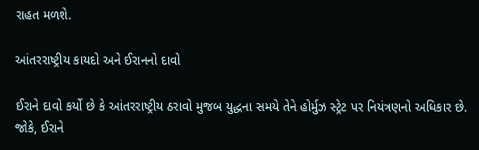રાહત મળશે.

આંતરરાષ્ટ્રીય કાયદો અને ઈરાનનો દાવો

ઈરાને દાવો કર્યો છે કે આંતરરાષ્ટ્રીય ઠરાવો મુજબ યુદ્ધના સમયે તેને હોર્મુઝ સ્ટ્રેટ પર નિયંત્રણનો અધિકાર છે. જોકે, ઈરાને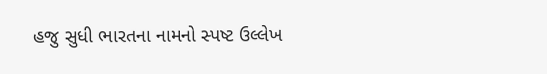હજુ સુધી ભારતના નામનો સ્પષ્ટ ઉલ્લેખ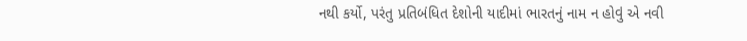નથી કર્યો, પરંતુ પ્રતિબંધિત દેશોની યાદીમાં ભારતનું નામ ન હોવું એ નવી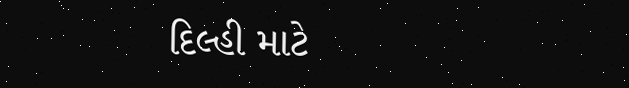દિલ્હી માટે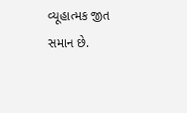વ્યૂહાત્મક જીત સમાન છે.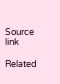Source link

Related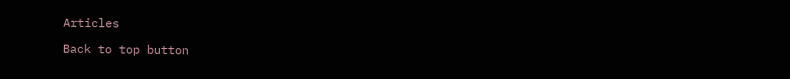Articles

Back to top button